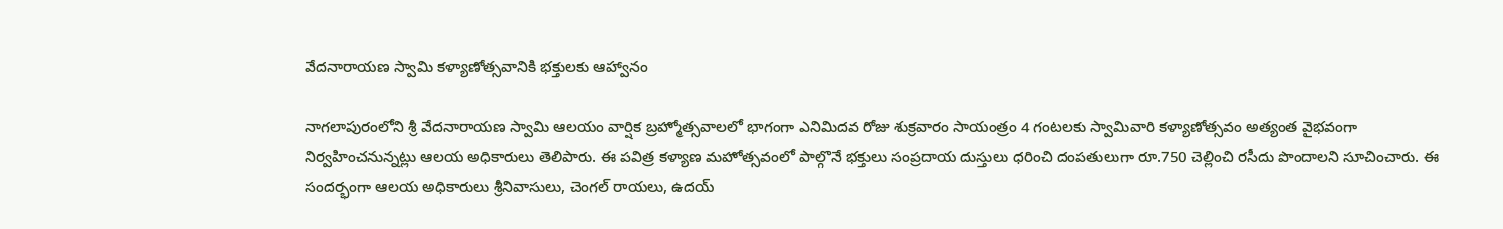వేదనారాయణ స్వామి కళ్యాణోత్సవానికి భక్తులకు ఆహ్వానం

నాగలాపురంలోని శ్రీ వేదనారాయణ స్వామి ఆలయం వార్షిక బ్రహ్మోత్సవాలలో భాగంగా ఎనిమిదవ రోజు శుక్రవారం సాయంత్రం 4 గంటలకు స్వామివారి కళ్యాణోత్సవం అత్యంత వైభవంగా నిర్వహించనున్నట్లు ఆలయ అధికారులు తెలిపారు. ఈ పవిత్ర కళ్యాణ మహోత్సవంలో పాల్గొనే భక్తులు సంప్రదాయ దుస్తులు ధరించి దంపతులుగా రూ.750 చెల్లించి రసీదు పొందాలని సూచించారు. ఈ సందర్భంగా ఆలయ అధికారులు శ్రీనివాసులు, చెంగల్ రాయలు, ఉదయ్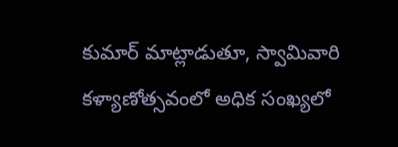కుమార్ మాట్లాడుతూ, స్వామివారి కళ్యాణోత్సవంలో అధిక సంఖ్యలో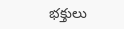భక్తులు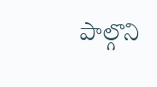పాల్గొని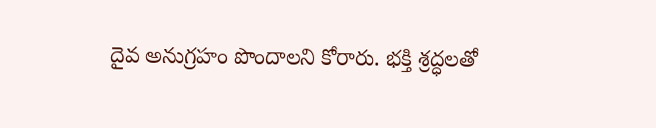దైవ అనుగ్రహం పొందాలని కోరారు. భక్తి శ్రద్ధలతో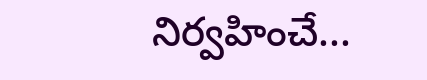నిర్వహించే...